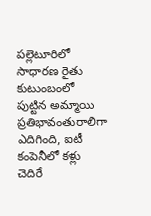పల్లెటూరిలో సాధారణ రైతు కుటుంబంలో పుట్టిన అమ్మాయి ప్రతిభావంతురాలిగా ఎదిగింది, ఐటీ కంపెనీలో కళ్లు చెదిరే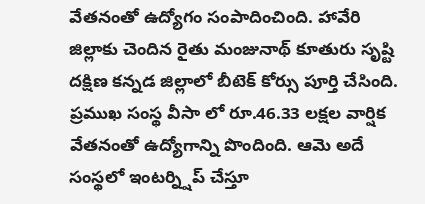వేతనంతో ఉద్యోగం సంపాదించింది. హావేరి జిల్లాకు చెందిన రైతు మంజునాథ్ కూతురు సృష్టి దక్షిణ కన్నడ జిల్లాలో బీటెక్ కోర్సు పూర్తి చేసింది. ప్రముఖ సంస్థ వీసా లో రూ.46.33 లక్షల వార్షిక వేతనంతో ఉద్యోగాన్ని పొందింది. ఆమె అదే సంస్థలో ఇంటర్న్షిప్ చేస్తూ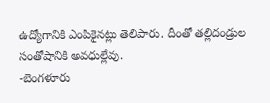ఉద్యోగానికి ఎంపికైనట్లు తెలిపారు. దీంతో తల్లిదండ్రుల సంతోషానికి అవధుల్లేవు.
-బెంగళూరు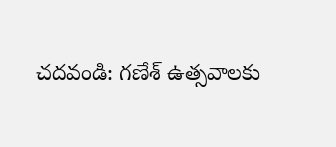చదవండి: గణేశ్ ఉత్సవాలకు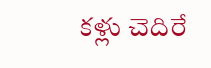కళ్లు చెదిరే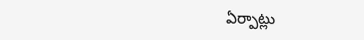ఏర్పాట్లు